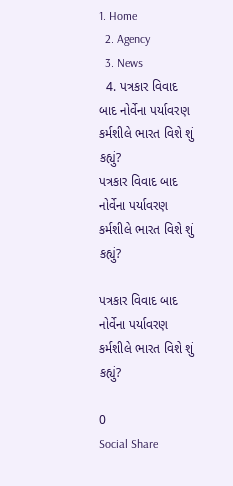1. Home
  2. Agency
  3. News
  4. પત્રકાર વિવાદ બાદ નોર્વેના પર્યાવરણ કર્મશીલે ભારત વિશે શું કહ્યું?
પત્રકાર વિવાદ બાદ નોર્વેના પર્યાવરણ કર્મશીલે ભારત વિશે શું કહ્યું?

પત્રકાર વિવાદ બાદ નોર્વેના પર્યાવરણ કર્મશીલે ભારત વિશે શું કહ્યું?

0
Social Share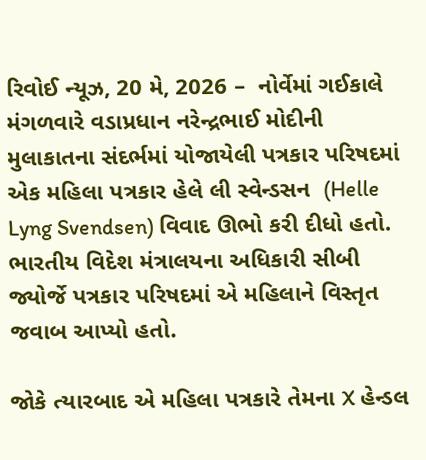રિવોઈ ન્યૂઝ, 20 મે, 2026 –  નોર્વેમાં ગઈકાલે મંગળવારે વડાપ્રધાન નરેન્દ્રભાઈ મોદીની મુલાકાતના સંદર્ભમાં યોજાયેલી પત્રકાર પરિષદમાં એક મહિલા પત્રકાર હેલે લી સ્વેન્ડસન  (Helle Lyng Svendsen) વિવાદ ઊભો કરી દીધો હતો. ભારતીય વિદેશ મંત્રાલયના અધિકારી સીબી જ્યોર્જે પત્રકાર પરિષદમાં એ મહિલાને વિસ્તૃત જવાબ આપ્યો હતો.

જોકે ત્યારબાદ એ મહિલા પત્રકારે તેમના X હેન્ડલ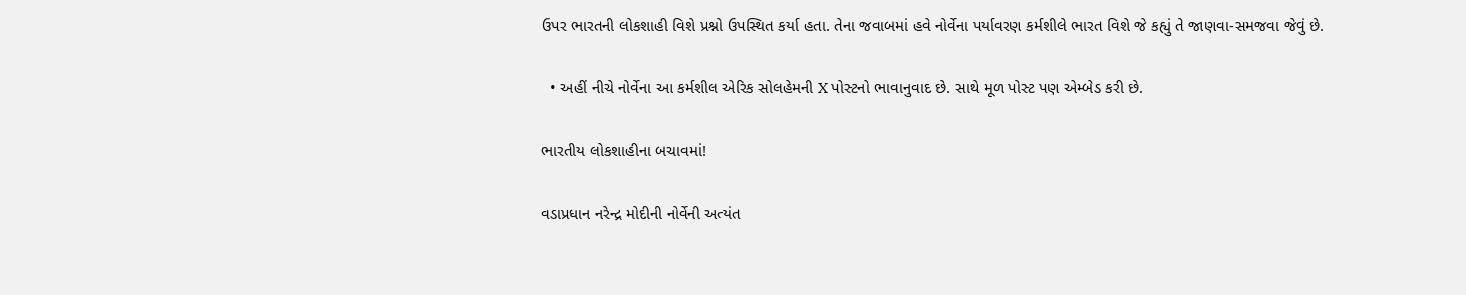ઉપર ભારતની લોકશાહી વિશે પ્રશ્નો ઉપસ્થિત કર્યા હતા. તેના જવાબમાં હવે નોર્વેના પર્યાવરણ કર્મશીલે ભારત વિશે જે કહ્યું તે જાણવા-સમજવા જેવું છે.

  • અહીં નીચે નોર્વેના આ કર્મશીલ એરિક સોલહેમની X પોસ્ટનો ભાવાનુવાદ છે. સાથે મૂળ પોસ્ટ પણ એમ્બેડ કરી છે.

ભારતીય લોકશાહીના બચાવમાં!

વડાપ્રધાન નરેન્દ્ર મોદીની નોર્વેની અત્યંત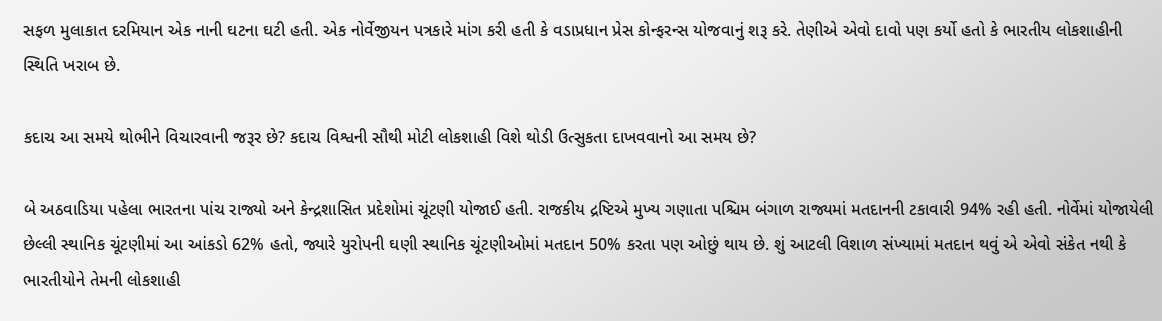સફળ મુલાકાત દરમિયાન એક નાની ઘટના ઘટી હતી. એક નોર્વેજીયન પત્રકારે માંગ કરી હતી કે વડાપ્રધાન પ્રેસ કોન્ફરન્સ યોજવાનું શરૂ કરે. તેણીએ એવો દાવો પણ કર્યો હતો કે ભારતીય લોકશાહીની સ્થિતિ ખરાબ છે.

કદાચ આ સમયે થોભીને વિચારવાની જરૂર છે? કદાચ વિશ્વની સૌથી મોટી લોકશાહી વિશે થોડી ઉત્સુકતા દાખવવાનો આ સમય છે?

બે અઠવાડિયા પહેલા ભારતના પાંચ રાજ્યો અને કેન્દ્રશાસિત પ્રદેશોમાં ચૂંટણી યોજાઈ હતી. રાજકીય દ્રષ્ટિએ મુખ્ય ગણાતા પશ્ચિમ બંગાળ રાજ્યમાં મતદાનની ટકાવારી 94% રહી હતી. નોર્વેમાં યોજાયેલી છેલ્લી સ્થાનિક ચૂંટણીમાં આ આંકડો 62% હતો, જ્યારે યુરોપની ઘણી સ્થાનિક ચૂંટણીઓમાં મતદાન 50% કરતા પણ ઓછું થાય છે. શું આટલી વિશાળ સંખ્યામાં મતદાન થવું એ એવો સંકેત નથી કે ભારતીયોને તેમની લોકશાહી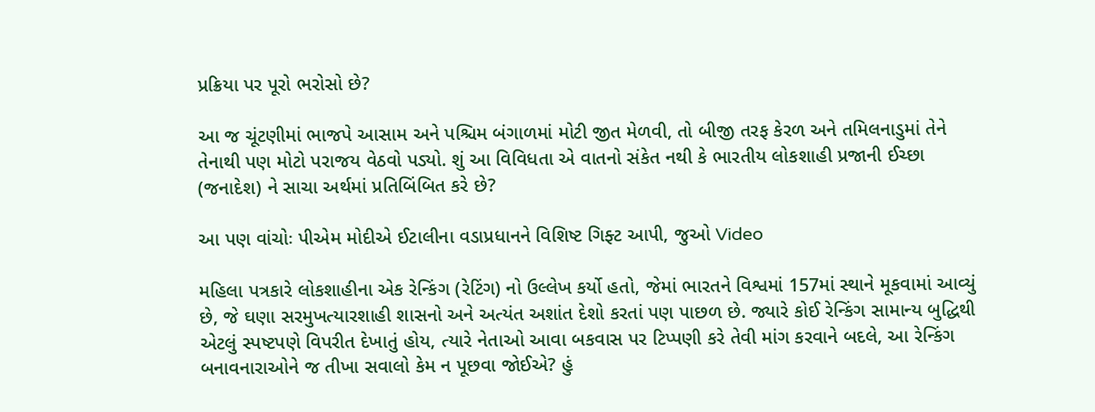પ્રક્રિયા પર પૂરો ભરોસો છે?

આ જ ચૂંટણીમાં ભાજપે આસામ અને પશ્ચિમ બંગાળમાં મોટી જીત મેળવી, તો બીજી તરફ કેરળ અને તમિલનાડુમાં તેને તેનાથી પણ મોટો પરાજય વેઠવો પડ્યો. શું આ વિવિધતા એ વાતનો સંકેત નથી કે ભારતીય લોકશાહી પ્રજાની ઈચ્છા (જનાદેશ) ને સાચા અર્થમાં પ્રતિબિંબિત કરે છે?

આ પણ વાંચોઃ પીએમ મોદીએ ઈટાલીના વડાપ્રધાનને વિશિષ્ટ ગિફ્ટ આપી, જુઓ Video

મહિલા પત્રકારે લોકશાહીના એક રેન્કિંગ (રેટિંગ) નો ઉલ્લેખ કર્યો હતો, જેમાં ભારતને વિશ્વમાં 157માં સ્થાને મૂકવામાં આવ્યું છે, જે ઘણા સરમુખત્યારશાહી શાસનો અને અત્યંત અશાંત દેશો કરતાં પણ પાછળ છે. જ્યારે કોઈ રેન્કિંગ સામાન્ય બુદ્ધિથી એટલું સ્પષ્ટપણે વિપરીત દેખાતું હોય, ત્યારે નેતાઓ આવા બકવાસ પર ટિપ્પણી કરે તેવી માંગ કરવાને બદલે, આ રેન્કિંગ બનાવનારાઓને જ તીખા સવાલો કેમ ન પૂછવા જોઈએ? હું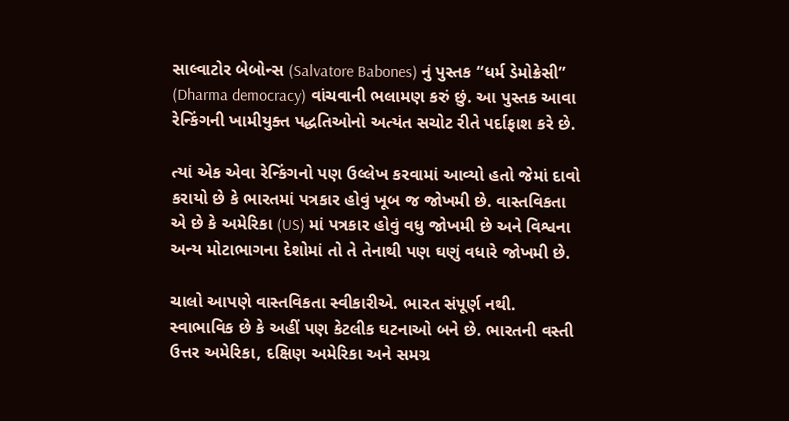સાલ્વાટોર બેબોન્સ (Salvatore Babones) નું પુસ્તક “ધર્મ ડેમોક્રેસી” (Dharma democracy) વાંચવાની ભલામણ કરું છું. આ પુસ્તક આવા રેન્કિંગની ખામીયુક્ત પદ્ધતિઓનો અત્યંત સચોટ રીતે પર્દાફાશ કરે છે.

ત્યાં એક એવા રેન્કિંગનો પણ ઉલ્લેખ કરવામાં આવ્યો હતો જેમાં દાવો કરાયો છે કે ભારતમાં પત્રકાર હોવું ખૂબ જ જોખમી છે. વાસ્તવિકતા એ છે કે અમેરિકા (US) માં પત્રકાર હોવું વધુ જોખમી છે અને વિશ્વના અન્ય મોટાભાગના દેશોમાં તો તે તેનાથી પણ ઘણું વધારે જોખમી છે.

ચાલો આપણે વાસ્તવિકતા સ્વીકારીએ. ભારત સંપૂર્ણ નથી. સ્વાભાવિક છે કે અહીં પણ કેટલીક ઘટનાઓ બને છે. ભારતની વસ્તી ઉત્તર અમેરિકા, દક્ષિણ અમેરિકા અને સમગ્ર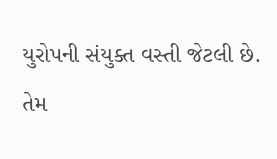યુરોપની સંયુક્ત વસ્તી જેટલી છે. તેમ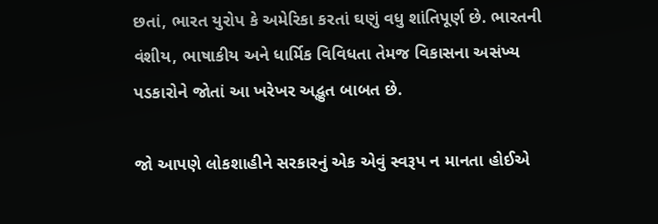છતાં, ભારત યુરોપ કે અમેરિકા કરતાં ઘણું વધુ શાંતિપૂર્ણ છે. ભારતની વંશીય, ભાષાકીય અને ધાર્મિક વિવિધતા તેમજ વિકાસના અસંખ્ય પડકારોને જોતાં આ ખરેખર અદ્ભુત બાબત છે.

જો આપણે લોકશાહીને સરકારનું એક એવું સ્વરૂપ ન માનતા હોઈએ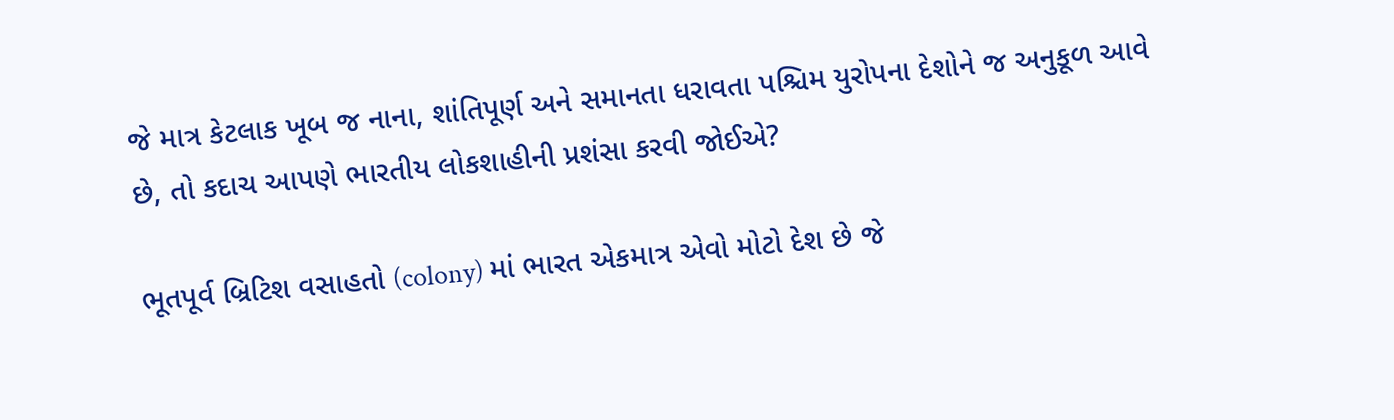જે માત્ર કેટલાક ખૂબ જ નાના, શાંતિપૂર્ણ અને સમાનતા ધરાવતા પશ્ચિમ યુરોપના દેશોને જ અનુકૂળ આવે છે, તો કદાચ આપણે ભારતીય લોકશાહીની પ્રશંસા કરવી જોઈએ?

ભૂતપૂર્વ બ્રિટિશ વસાહતો (colony) માં ભારત એકમાત્ર એવો મોટો દેશ છે જે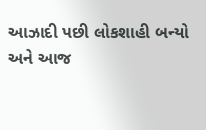આઝાદી પછી લોકશાહી બન્યો અને આજ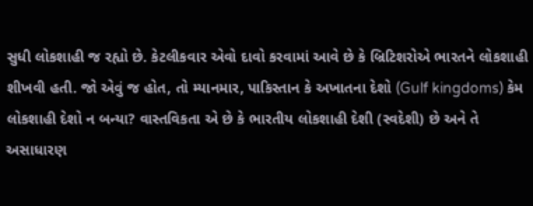સુધી લોકશાહી જ રહ્યો છે. કેટલીકવાર એવો દાવો કરવામાં આવે છે કે બ્રિટિશરોએ ભારતને લોકશાહી શીખવી હતી. જો એવું જ હોત, તો મ્યાનમાર, પાકિસ્તાન કે અખાતના દેશો (Gulf kingdoms) કેમ લોકશાહી દેશો ન બન્યા? વાસ્તવિકતા એ છે કે ભારતીય લોકશાહી દેશી (સ્વદેશી) છે અને તે અસાધારણ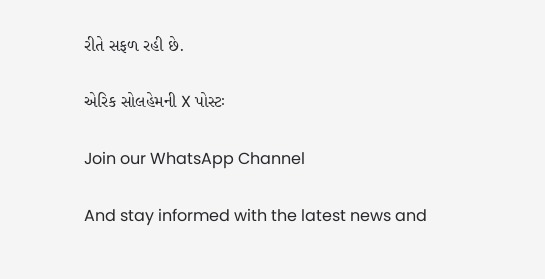રીતે સફળ રહી છે.

એરિક સોલહેમની X પોસ્ટઃ

Join our WhatsApp Channel

And stay informed with the latest news and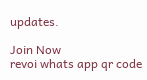updates.

Join Now
revoi whats app qr code